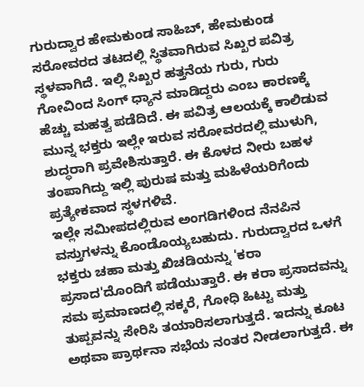ಗುರುದ್ವಾರ ಹೇಮಕುಂಡ ಸಾಹಿಬ್, ಹೇಮಕುಂಡ ಸರೋವರದ ತಟದಲ್ಲಿ ಸ್ಥಿತವಾಗಿರುವ ಸಿಖ್ಖರ ಪವಿತ್ರ ಸ್ಥಳವಾಗಿದೆ. ಇಲ್ಲಿ ಸಿಖ್ಖರ ಹತ್ತನೆಯ ಗುರು, ಗುರು ಗೋವಿಂದ ಸಿಂಗ್ ಧ್ಯಾನ ಮಾಡಿದ್ದರು ಎಂಬ ಕಾರಣಕ್ಕೆ ಹೆಚ್ಚು ಮಹತ್ವ ಪಡೆದಿದೆ. ಈ ಪವಿತ್ರ ಆಲಯಕ್ಕೆ ಕಾಲಿಡುವ ಮುನ್ನ ಭಕ್ತರು ಇಲ್ಲೇ ಇರುವ ಸರೋವರದಲ್ಲಿ ಮುಳುಗಿ, ಶುದ್ಧರಾಗಿ ಪ್ರವೇಶಿಸುತ್ತಾರೆ. ಈ ಕೊಳದ ನೀರು ಬಹಳ ತಂಪಾಗಿದ್ದು ಇಲ್ಲಿ ಪುರುಷ ಮತ್ತು ಮಹಿಳೆಯರಿಗೆಂದು ಪ್ರತ್ಯೇಕವಾದ ಸ್ಥಳಗಳಿವೆ.
ಇಲ್ಲೇ ಸಮೀಪದಲ್ಲಿರುವ ಅಂಗಡಿಗಳಿಂದ ನೆನಪಿನ ವಸ್ತುಗಳನ್ನು ಕೊಂಡೊಯ್ಯಬಹುದು. ಗುರುದ್ವಾರದ ಒಳಗೆ ಭಕ್ತರು ಚಹಾ ಮತ್ತು ಖಿಚಡಿಯನ್ನು 'ಕರಾ ಪ್ರಸಾದ'ದೊಂದಿಗೆ ಪಡೆಯುತ್ತಾರೆ. ಈ ಕರಾ ಪ್ರಸಾದವನ್ನು ಸಮ ಪ್ರಮಾಣದಲ್ಲಿ ಸಕ್ಕರೆ, ಗೋಧಿ ಹಿಟ್ಟು ಮತ್ತು ತುಪ್ಪವನ್ನು ಸೇರಿಸಿ ತಯಾರಿಸಲಾಗುತ್ತದೆ. ಇದನ್ನು ಕೂಟ ಅಥವಾ ಪ್ರಾರ್ಥನಾ ಸಭೆಯ ನಂತರ ನೀಡಲಾಗುತ್ತದೆ. ಈ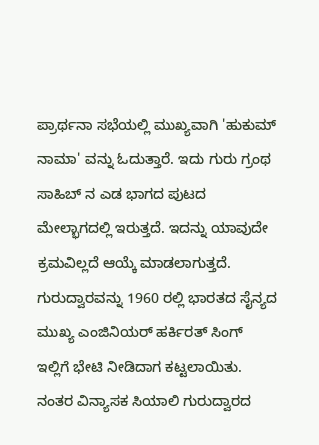ಪ್ರಾರ್ಥನಾ ಸಭೆಯಲ್ಲಿ ಮುಖ್ಯವಾಗಿ 'ಹುಕುಮ್ ನಾಮಾ' ವನ್ನು ಓದುತ್ತಾರೆ. ಇದು ಗುರು ಗ್ರಂಥ ಸಾಹಿಬ್ ನ ಎಡ ಭಾಗದ ಪುಟದ ಮೇಲ್ಭಾಗದಲ್ಲಿ ಇರುತ್ತದೆ. ಇದನ್ನು ಯಾವುದೇ ಕ್ರಮವಿಲ್ಲದೆ ಆಯ್ಕೆ ಮಾಡಲಾಗುತ್ತದೆ. ಗುರುದ್ವಾರವನ್ನು 1960 ರಲ್ಲಿ ಭಾರತದ ಸೈನ್ಯದ ಮುಖ್ಯ ಎಂಜಿನಿಯರ್ ಹರ್ಕಿರತ್ ಸಿಂಗ್ ಇಲ್ಲಿಗೆ ಭೇಟಿ ನೀಡಿದಾಗ ಕಟ್ಟಲಾಯಿತು. ನಂತರ ವಿನ್ಯಾಸಕ ಸಿಯಾಲಿ ಗುರುದ್ವಾರದ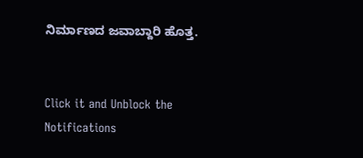ನಿರ್ಮಾಣದ ಜವಾಬ್ದಾರಿ ಹೊತ್ತ.


Click it and Unblock the Notifications